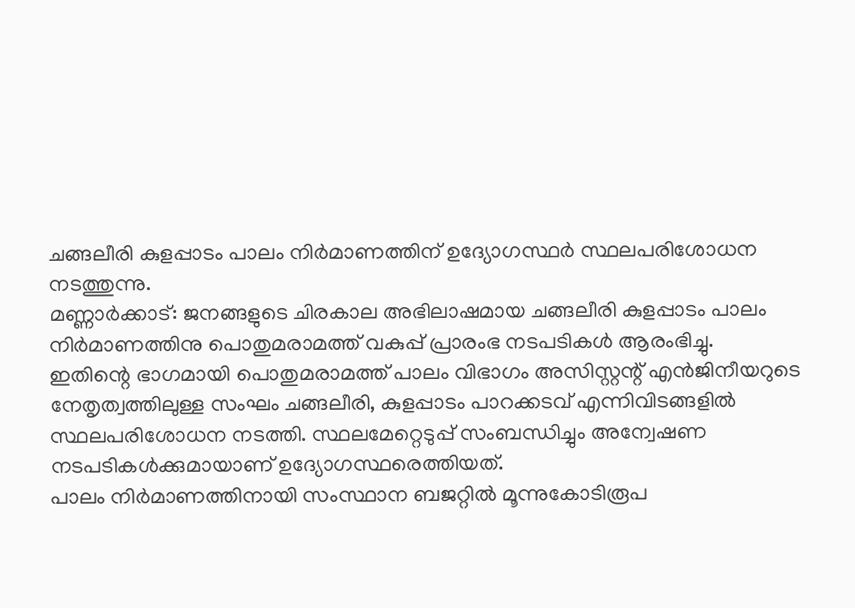ചങ്ങലീരി കുളപ്പാടം പാലം നിർമാണത്തിന് ഉദ്യോഗസ്ഥർ സ്ഥലപരിശോധന നടത്തുന്നു.
മണ്ണാർക്കാട്: ജനങ്ങളുടെ ചിരകാല അഭിലാഷമായ ചങ്ങലീരി കുളപ്പാടം പാലം നിർമാണത്തിനു പൊതുമരാമത്ത് വകുപ്പ് പ്രാരംഭ നടപടികൾ ആരംഭിച്ചു.
ഇതിന്റെ ഭാഗമായി പൊതുമരാമത്ത് പാലം വിഭാഗം അസിസ്റ്റന്റ് എൻജിനീയറുടെ നേതൃത്വത്തിലുള്ള സംഘം ചങ്ങലീരി, കുളപ്പാടം പാറക്കടവ് എന്നിവിടങ്ങളിൽ സ്ഥലപരിശോധന നടത്തി. സ്ഥലമേറ്റെടുപ്പ് സംബന്ധിച്ചും അന്വേഷണ നടപടികൾക്കുമായാണ് ഉദ്യോഗസ്ഥരെത്തിയത്.
പാലം നിർമാണത്തിനായി സംസ്ഥാന ബജറ്റിൽ മൂന്നുകോടിരൂപ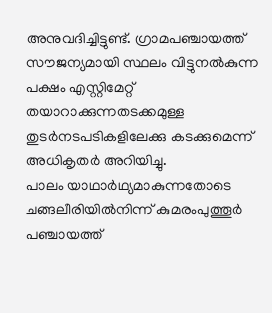അനുവദിച്ചിട്ടുണ്ട്. ഗ്രാമപഞ്ചായത്ത് സൗജന്യമായി സ്ഥലം വിട്ടുനൽകുന്ന പക്ഷം എസ്റ്റിമേറ്റ് തയാറാക്കുന്നതടക്കമുള്ള തുടർനടപടികളിലേക്കു കടക്കുമെന്ന് അധികൃതർ അറിയിച്ചു.
പാലം യാഥാർഥ്യമാകുന്നതോടെ ചങ്ങലീരിയിൽനിന്ന് കുമരംപുത്തൂർ പഞ്ചായത്ത്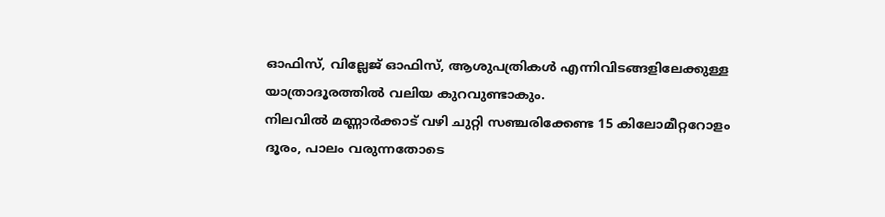ഓഫിസ്, വില്ലേജ് ഓഫിസ്, ആശുപത്രികൾ എന്നിവിടങ്ങളിലേക്കുള്ള യാത്രാദൂരത്തിൽ വലിയ കുറവുണ്ടാകും.
നിലവിൽ മണ്ണാർക്കാട് വഴി ചുറ്റി സഞ്ചരിക്കേണ്ട 15 കിലോമീറ്ററോളം ദൂരം, പാലം വരുന്നതോടെ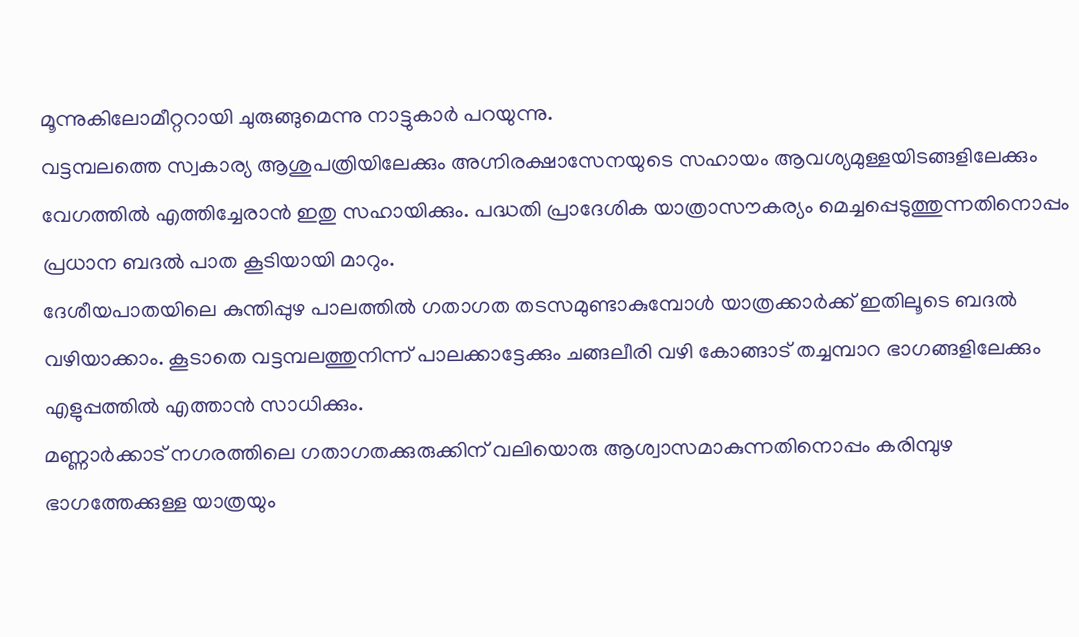മൂന്നുകിലോമീറ്ററായി ചുരുങ്ങുമെന്നു നാട്ടുകാർ പറയുന്നു.
വട്ടമ്പലത്തെ സ്വകാര്യ ആശുപത്രിയിലേക്കും അഗ്നിരക്ഷാസേനയുടെ സഹായം ആവശ്യമുള്ളയിടങ്ങളിലേക്കും വേഗത്തിൽ എത്തിച്ചേരാൻ ഇതു സഹായിക്കും. പദ്ധതി പ്രാദേശിക യാത്രാസൗകര്യം മെച്ചപ്പെടുത്തുന്നതിനൊപ്പം പ്രധാന ബദൽ പാത കൂടിയായി മാറും.
ദേശീയപാതയിലെ കുന്തിപ്പുഴ പാലത്തിൽ ഗതാഗത തടസമുണ്ടാകുമ്പോൾ യാത്രക്കാർക്ക് ഇതിലൂടെ ബദൽ വഴിയാക്കാം. കൂടാതെ വട്ടമ്പലത്തുനിന്ന് പാലക്കാട്ടേക്കും ചങ്ങലീരി വഴി കോങ്ങാട് തച്ചമ്പാറ ഭാഗങ്ങളിലേക്കും എളുപ്പത്തിൽ എത്താൻ സാധിക്കും.
മണ്ണാർക്കാട് നഗരത്തിലെ ഗതാഗതക്കുരുക്കിന് വലിയൊരു ആശ്വാസമാകുന്നതിനൊപ്പം കരിമ്പുഴ ഭാഗത്തേക്കുള്ള യാത്രയും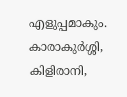എളുപ്പമാകും. കാരാകുർശ്ശി, കിളിരാനി,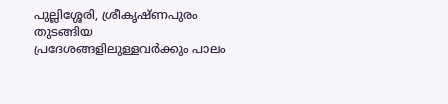പുല്ലിശ്ശേരി, ശ്രീകൃഷ്ണപുരം തുടങ്ങിയ പ്രദേശങ്ങളിലുള്ളവർക്കും പാലം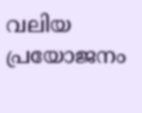വലിയ പ്രയോജനം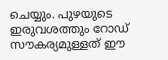ചെയ്യും. പുഴയുടെ ഇരുവശത്തും റോഡ് സൗകര്യമുള്ളത് ഈ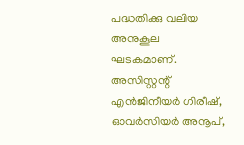പദ്ധതിക്കു വലിയ അനുകൂല ഘടകമാണ്.
അസിസ്റ്റന്റ് എൻജിനീയർ ഗിരീഷ്, ഓവർസിയർ അനൂപ്,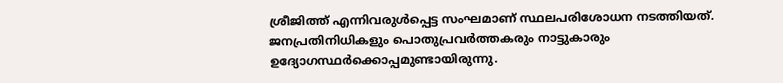ശ്രീജിത്ത് എന്നിവരുൾപ്പെട്ട സംഘമാണ് സ്ഥലപരിശോധന നടത്തിയത്. ജനപ്രതിനിധികളും പൊതുപ്രവർത്തകരും നാട്ടുകാരും ഉദ്യോഗസ്ഥർക്കൊപ്പമുണ്ടായിരുന്നു.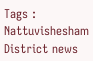Tags : Nattuvishesham District news